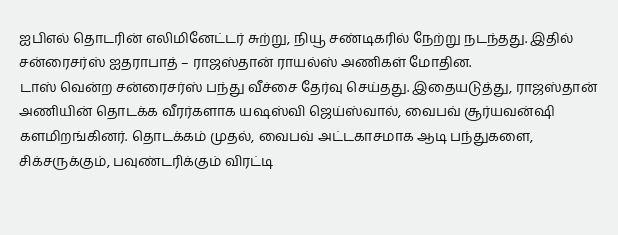ஐபிஎல் தொடரின் எலிமினேட்டர் சுற்று, நியூ சண்டிகரில் நேற்று நடந்தது. இதில் சன்ரைசர்ஸ் ஐதராபாத் – ராஜஸ்தான் ராயல்ஸ் அணிகள் மோதின.
டாஸ் வென்ற சன்ரைசர்ஸ் பந்து வீச்சை தேர்வு செய்தது. இதையடுத்து, ராஜஸ்தான் அணியின் தொடக்க வீரர்களாக யஷஸ்வி ஜெய்ஸ்வால், வைபவ் சூர்யவன்ஷி களமிறங்கினர். தொடக்கம் முதல், வைபவ் அட்டகாசமாக ஆடி பந்துகளை, சிக்சருக்கும், பவுண்டரிக்கும் விரட்டி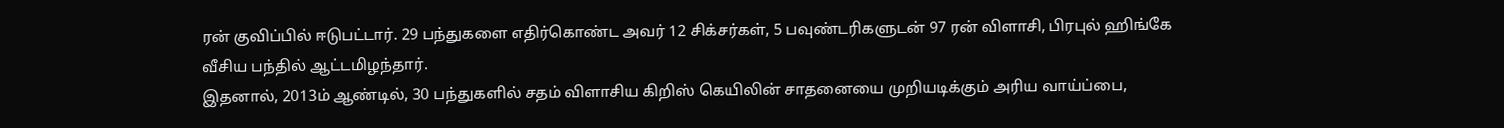ரன் குவிப்பில் ஈடுபட்டார். 29 பந்துகளை எதிர்கொண்ட அவர் 12 சிக்சர்கள், 5 பவுண்டரிகளுடன் 97 ரன் விளாசி, பிரபுல் ஹிங்கே வீசிய பந்தில் ஆட்டமிழந்தார்.
இதனால், 2013ம் ஆண்டில், 30 பந்துகளில் சதம் விளாசிய கிறிஸ் கெயிலின் சாதனையை முறியடிக்கும் அரிய வாய்ப்பை,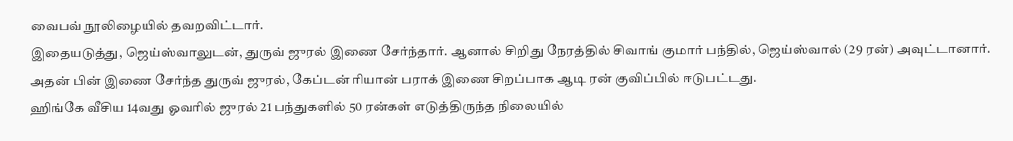வைபவ் நூலிழையில் தவறவிட்டார்.
இதையடுத்து, ஜெய்ஸ்வாலுடன், துருவ் ஜுரல் இணை சேர்ந்தார். ஆனால் சிறிது நேரத்தில் சிவாங் குமார் பந்தில், ஜெய்ஸ்வால் (29 ரன்) அவுட்டானார். அதன் பின் இணை சேர்ந்த துருவ் ஜுரல், கேப்டன் ரியான் பராக் இணை சிறப்பாக ஆடி ரன் குவிப்பில் ஈடுபட்டது.
ஹிங்கே வீசிய 14வது ஓவரில் ஜுரல் 21 பந்துகளில் 50 ரன்கள் எடுத்திருந்த நிலையில்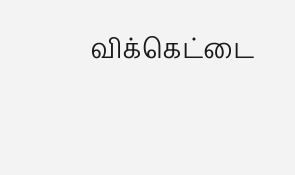விக்கெட்டை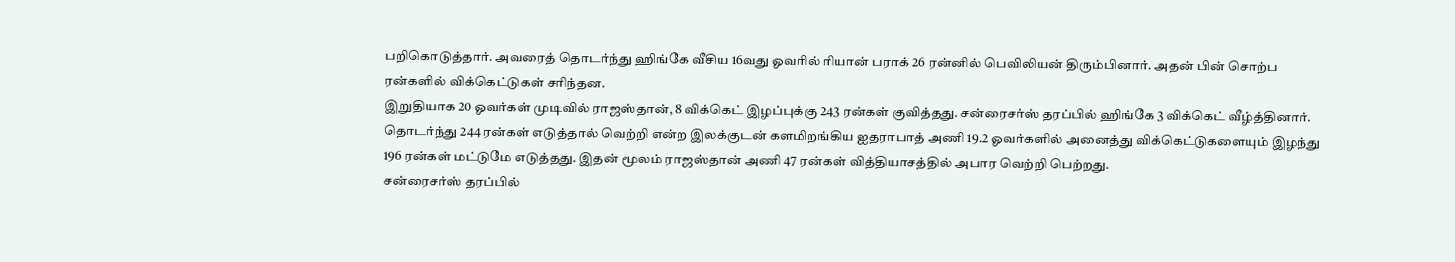பறிகொடுத்தார். அவரைத் தொடர்ந்து ஹிங்கே வீசிய 16வது ஓவரில் ரியான் பராக் 26 ரன்னில் பெவிலியன் திரும்பினார். அதன் பின் சொற்ப ரன்களில் விக்கெட்டுகள் சரிந்தன.
இறுதியாக 20 ஓவர்கள் முடிவில் ராஜஸ்தான், 8 விக்கெட் இழப்புக்கு 243 ரன்கள் குவித்தது. சன்ரைசர்ஸ் தரப்பில் ஹிங்கே 3 விக்கெட் வீழ்த்தினார்.
தொடர்ந்து 244 ரன்கள் எடுத்தால் வெற்றி என்ற இலக்குடன் களமிறங்கிய ஐதராபாத் அணி 19.2 ஓவர்களில் அனைத்து விக்கெட்டுகளையும் இழந்து 196 ரன்கள் மட்டுமே எடுத்தது. இதன் மூலம் ராஜஸ்தான் அணி 47 ரன்கள் வித்தியாசத்தில் அபார வெற்றி பெற்றது.
சன்ரைசர்ஸ் தரப்பில்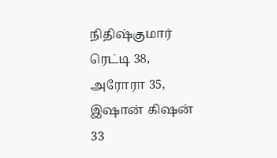நிதிஷ்குமார் ரெட்டி 38, அரோரா 35, இஷான் கிஷன் 33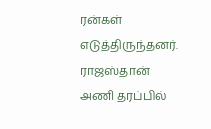ரன்கள் எடுத்திருந்தனர்.
ராஜஸ்தான் அணி தரப்பில்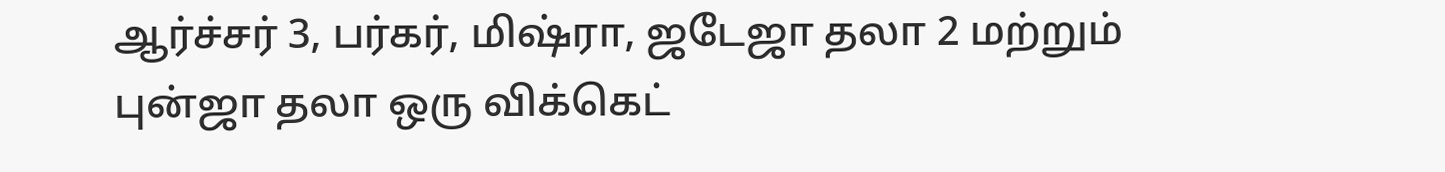ஆர்ச்சர் 3, பர்கர், மிஷ்ரா, ஜடேஜா தலா 2 மற்றும் புன்ஜா தலா ஒரு விக்கெட்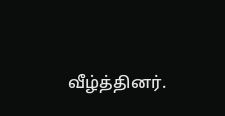வீழ்த்தினர்.